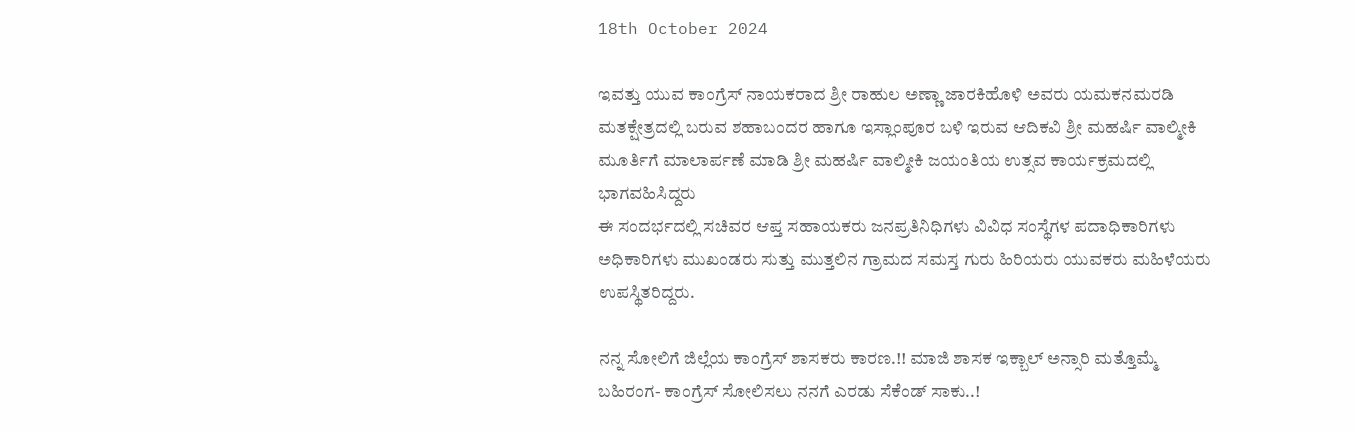18th October 2024

ಇವತ್ತು ಯುವ ಕಾಂಗ್ರೆಸ್ ನಾಯಕರಾದ ಶ್ರೀ ರಾಹುಲ ಅಣ್ಣಾ ಜಾರಕಿಹೊಳಿ ಅವರು ಯಮಕನಮರಡಿ ಮತಕ್ಷೇತ್ರದಲ್ಲಿ ಬರುವ ಶಹಾಬಂದರ ಹಾಗೂ ಇಸ್ಲಾಂಪೂರ ಬಳಿ ಇರುವ ಆದಿಕವಿ ಶ್ರೀ ಮಹರ್ಷಿ ವಾಲ್ಮೀಕಿ ಮೂರ್ತಿಗೆ ಮಾಲಾರ್ಪಣೆ ಮಾಡಿ ಶ್ರೀ ಮಹರ್ಷಿ ವಾಲ್ಮೀಕಿ ಜಯಂತಿಯ ಉತ್ಸವ ಕಾರ್ಯಕ್ರಮದಲ್ಲಿ ಭಾಗವಹಿಸಿದ್ದರು
ಈ ಸಂದರ್ಭದಲ್ಲಿ ಸಚಿವರ ಆಪ್ತ ಸಹಾಯಕರು ಜನಪ್ರತಿನಿಧಿಗಳು ವಿವಿಧ ಸಂಸ್ಥೆಗಳ ಪದಾಧಿಕಾರಿಗಳು ಅಧಿಕಾರಿಗಳು ಮುಖಂಡರು ಸುತ್ತು ಮುತ್ತಲಿನ ಗ್ರಾಮದ ಸಮಸ್ತ ಗುರು ಹಿರಿಯರು ಯುವಕರು ಮಹಿಳೆಯರು ಉಪಸ್ಥಿತರಿದ್ದರು.

ನನ್ನ ಸೋಲಿಗೆ ಜಿಲ್ಲೆಯ ಕಾಂಗ್ರೆಸ್ ಶಾಸಕರು ಕಾರಣ.!! ಮಾಜಿ ಶಾಸಕ ಇಕ್ಬಾಲ್ ಅನ್ಸಾರಿ ಮತ್ತೊಮ್ಮೆ ಬಹಿರಂಗ- ಕಾಂಗ್ರೆಸ್ ಸೋಲಿಸಲು ನನಗೆ ಎರಡು ಸೆಕೆಂಡ್ ಸಾಕು..!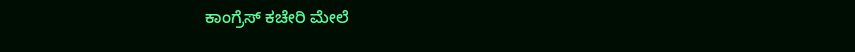ಕಾಂಗ್ರೆಸ್ ಕಚೇರಿ ಮೇಲೆ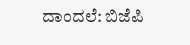ದಾಂದಲೆ: ಬಿಜೆಪಿ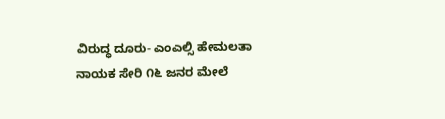ವಿರುದ್ಧ ದೂರು- ಎಂಎಲ್ಸಿ ಹೇಮಲತಾ ನಾಯಕ ಸೇರಿ ೧೬ ಜನರ ಮೇಲೆ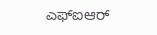ಎಫ್ಐಆರ್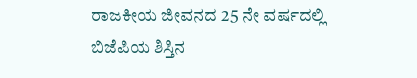ರಾಜಕೀಯ ಜೀವನದ 25 ನೇ ವರ್ಷದಲ್ಲಿ ಬಿಜೆಪಿಯ ಶಿಸ್ತಿನ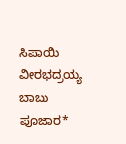ಸಿಪಾಯಿ ವೀರಭದ್ರಯ್ಯ ಬಾಬು ಪೂಜಾರ*